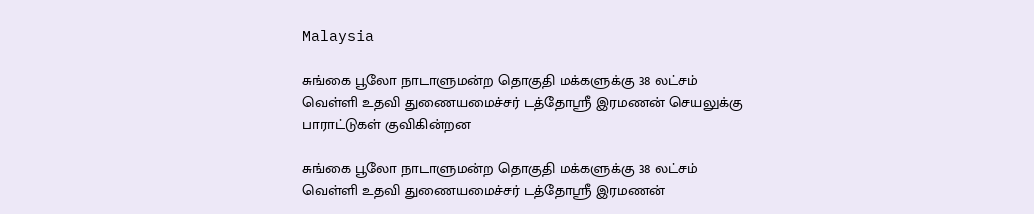Malaysia

சுங்கை பூலோ நாடாளுமன்ற தொகுதி மக்களுக்கு 38 லட்சம் வெள்ளி உதவி துணையமைச்சர் டத்தோஸ்ரீ இரமணன் செயலுக்கு பாராட்டுகள் குவிகின்றன

சுங்கை பூலோ நாடாளுமன்ற தொகுதி மக்களுக்கு 38 லட்சம் வெள்ளி உதவி துணையமைச்சர் டத்தோஸ்ரீ இரமணன்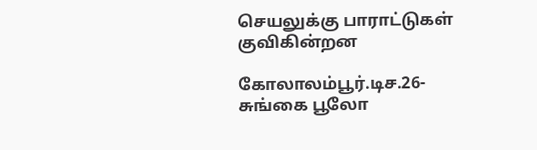செயலுக்கு பாராட்டுகள் குவிகின்றன

கோலாலம்பூர்.டிச.26-
சுங்கை பூலோ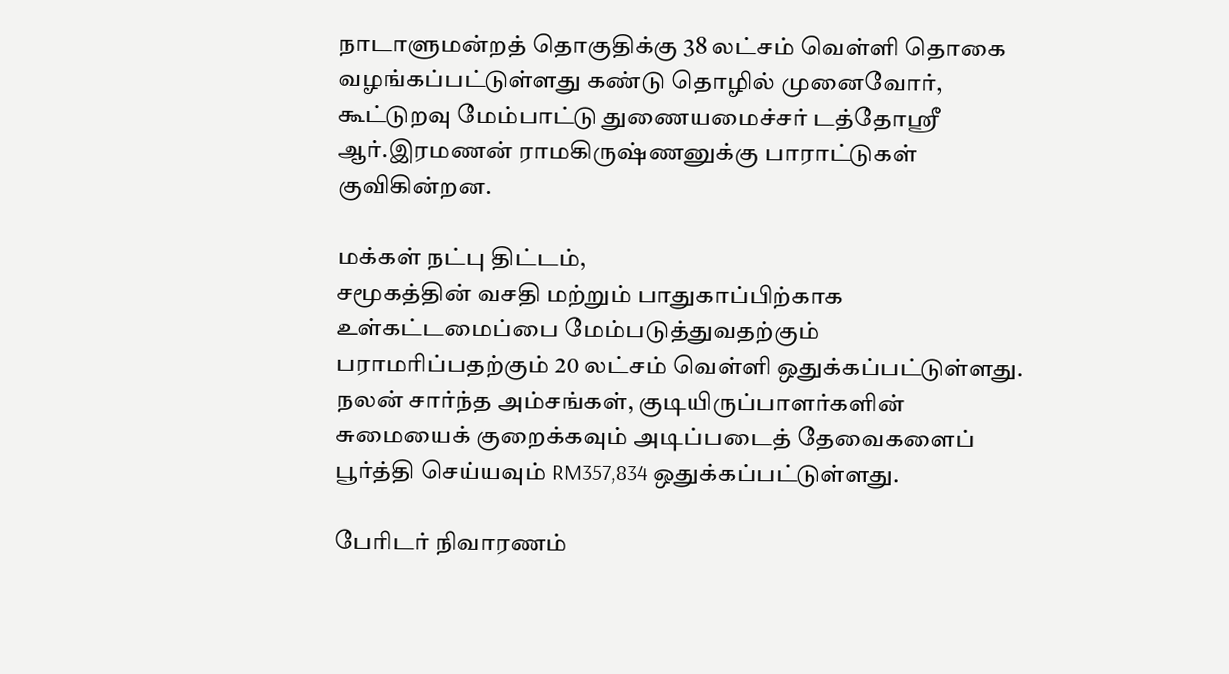நாடாளுமன்றத் தொகுதிக்கு 38 லட்சம் வெள்ளி தொகை வழங்கப்பட்டுள்ளது கண்டு தொழில் முனைவோர், கூட்டுறவு மேம்பாட்டு துணையமைச்சர் டத்தோஸ்ரீ ஆர்.இரமணன் ராமகிருஷ்ணனுக்கு பாராட்டுகள் குவிகின்றன.

மக்கள் நட்பு திட்டம்,
சமூகத்தின் வசதி மற்றும் பாதுகாப்பிற்காக உள்கட்டமைப்பை மேம்படுத்துவதற்கும் பராமரிப்பதற்கும் 20 லட்சம் வெள்ளி ஒதுக்கப்பட்டுள்ளது.
நலன் சார்ந்த அம்சங்கள், குடியிருப்பாளர்களின் சுமையைக் குறைக்கவும் அடிப்படைத் தேவைகளைப் பூர்த்தி செய்யவும் RM357,834 ஒதுக்கப்பட்டுள்ளது.

பேரிடர் நிவாரணம்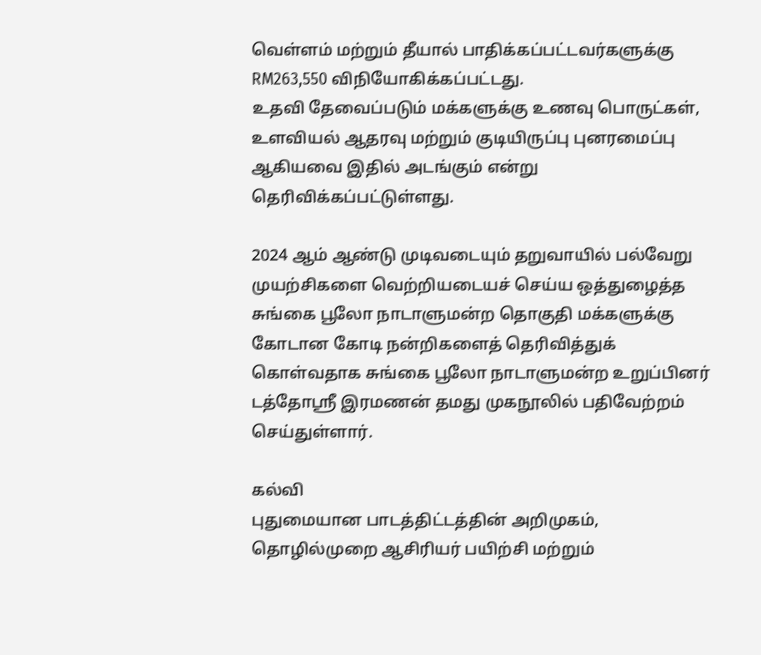வெள்ளம் மற்றும் தீயால் பாதிக்கப்பட்டவர்களுக்கு RM263,550 விநியோகிக்கப்பட்டது.
உதவி தேவைப்படும் மக்களுக்கு உணவு பொருட்கள், உளவியல் ஆதரவு மற்றும் குடியிருப்பு புனரமைப்பு ஆகியவை இதில் அடங்கும் என்று தெரிவிக்கப்பட்டுள்ளது.

2024 ஆம் ஆண்டு முடிவடையும் தறுவாயில் பல்வேறு முயற்சிகளை வெற்றியடையச் செய்ய ஒத்துழைத்த சுங்கை பூலோ நாடாளுமன்ற தொகுதி மக்களுக்கு கோடான கோடி நன்றிகளைத் தெரிவித்துக் கொள்வதாக சுங்கை பூலோ நாடாளுமன்ற உறுப்பினர் டத்தோஸ்ரீ இரமணன் தமது முகநூலில் பதிவேற்றம் செய்துள்ளார்.

கல்வி
புதுமையான பாடத்திட்டத்தின் அறிமுகம், தொழில்முறை ஆசிரியர் பயிற்சி மற்றும்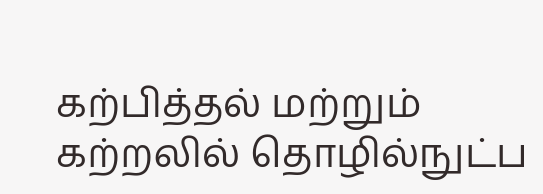கற்பித்தல் மற்றும் கற்றலில் தொழில்நுட்ப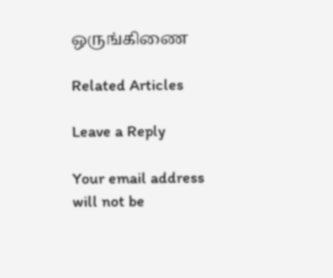ஒருங்கிணை

Related Articles

Leave a Reply

Your email address will not be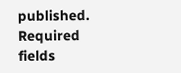published. Required fields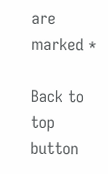are marked *

Back to top button